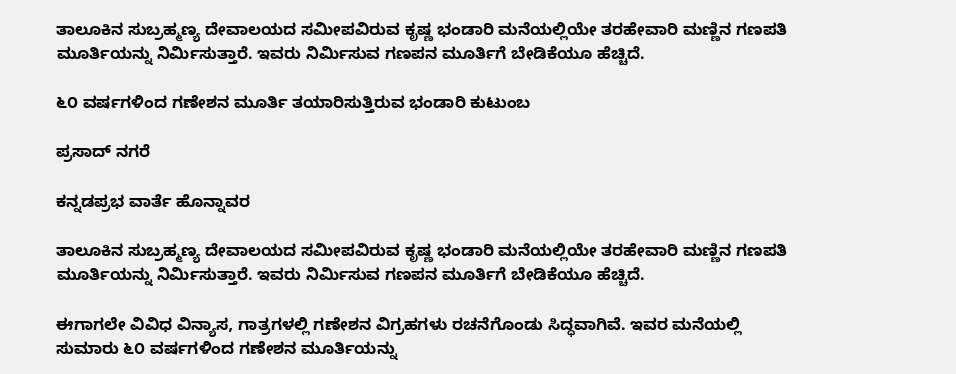ತಾಲೂಕಿನ ಸುಬ್ರಹ್ಮಣ್ಯ ದೇವಾಲಯದ ಸಮೀಪವಿರುವ ಕೃಷ್ಣ ಭಂಡಾರಿ ಮನೆಯಲ್ಲಿಯೇ ತರಹೇವಾರಿ ಮಣ್ಣಿನ ಗಣಪತಿ ಮೂರ್ತಿಯನ್ನು ನಿರ್ಮಿಸುತ್ತಾರೆ. ಇವರು ನಿರ್ಮಿಸುವ ಗಣಪನ ಮೂರ್ತಿಗೆ ಬೇಡಿಕೆಯೂ ಹೆಚ್ಚಿದೆ.

೬೦ ವರ್ಷಗಳಿಂದ ಗಣೇಶನ ಮೂರ್ತಿ ತಯಾರಿಸುತ್ತಿರುವ ಭಂಡಾರಿ ಕುಟುಂಬ

ಪ್ರಸಾದ್ ನಗರೆ

ಕನ್ನಡಪ್ರಭ ವಾರ್ತೆ ಹೊನ್ನಾವರ

ತಾಲೂಕಿನ ಸುಬ್ರಹ್ಮಣ್ಯ ದೇವಾಲಯದ ಸಮೀಪವಿರುವ ಕೃಷ್ಣ ಭಂಡಾರಿ ಮನೆಯಲ್ಲಿಯೇ ತರಹೇವಾರಿ ಮಣ್ಣಿನ ಗಣಪತಿ ಮೂರ್ತಿಯನ್ನು ನಿರ್ಮಿಸುತ್ತಾರೆ. ಇವರು ನಿರ್ಮಿಸುವ ಗಣಪನ ಮೂರ್ತಿಗೆ ಬೇಡಿಕೆಯೂ ಹೆಚ್ಚಿದೆ.

ಈಗಾಗಲೇ ವಿವಿಧ ವಿನ್ಯಾಸ, ಗಾತ್ರಗಳಲ್ಲಿ ಗಣೇಶನ ವಿಗ್ರಹಗಳು ರಚನೆಗೊಂಡು ಸಿದ್ಧವಾಗಿವೆ. ಇವರ ಮನೆಯಲ್ಲಿ ಸುಮಾರು ೬೦ ವರ್ಷಗಳಿಂದ ಗಣೇಶನ ಮೂರ್ತಿಯನ್ನು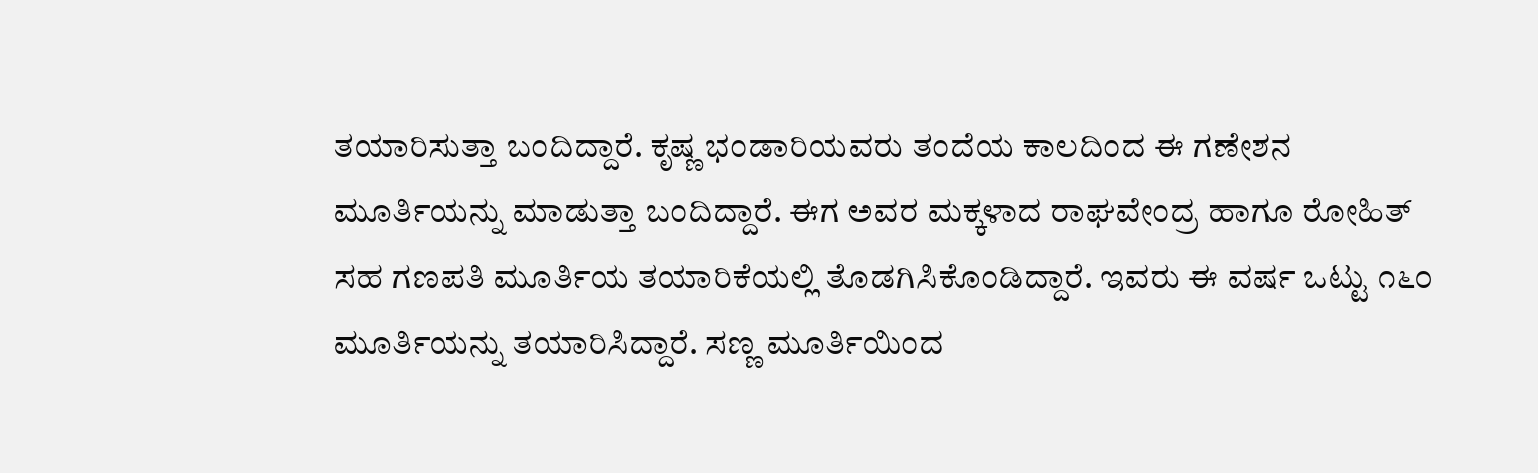ತಯಾರಿಸುತ್ತಾ ಬಂದಿದ್ದಾರೆ. ಕೃಷ್ಣ ಭಂಡಾರಿಯವರು ತಂದೆಯ ಕಾಲದಿಂದ ಈ ಗಣೇಶನ ಮೂರ್ತಿಯನ್ನು ಮಾಡುತ್ತಾ ಬಂದಿದ್ದಾರೆ. ಈಗ ಅವರ ಮಕ್ಕಳಾದ ರಾಘವೇಂದ್ರ ಹಾಗೂ ರೋಹಿತ್ ಸಹ ಗಣಪತಿ ಮೂರ್ತಿಯ ತಯಾರಿಕೆಯಲ್ಲಿ ತೊಡಗಿಸಿಕೊಂಡಿದ್ದಾರೆ. ಇವರು ಈ ವರ್ಷ ಒಟ್ಟು ೧೬೦ ಮೂರ್ತಿಯನ್ನು ತಯಾರಿಸಿದ್ದಾರೆ. ಸಣ್ಣ ಮೂರ್ತಿಯಿಂದ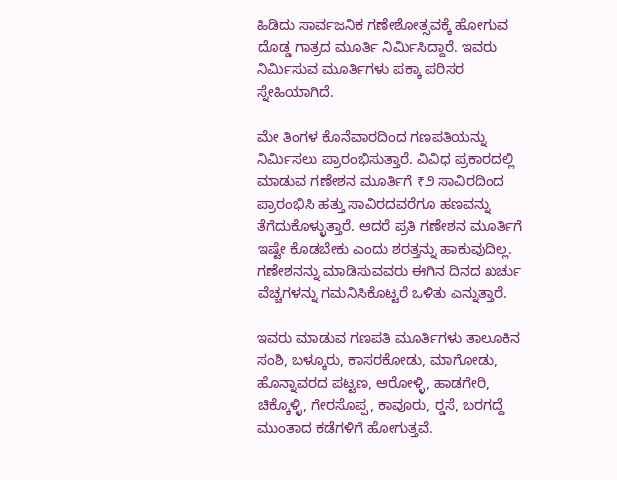ಹಿಡಿದು ಸಾರ್ವಜನಿಕ ಗಣೇಶೋತ್ಸವಕ್ಕೆ ಹೋಗುವ ದೊಡ್ಡ ಗಾತ್ರದ ಮೂರ್ತಿ ನಿರ್ಮಿಸಿದ್ದಾರೆ. ಇವರು ನಿರ್ಮಿಸುವ ಮೂರ್ತಿಗಳು ಪಕ್ಕಾ ಪರಿಸರ ಸ್ನೇಹಿಯಾಗಿದೆ.

ಮೇ ತಿಂಗಳ ಕೊನೆವಾರದಿಂದ ಗಣಪತಿಯನ್ನು ನಿರ್ಮಿಸಲು ಪ್ರಾರಂಭಿಸುತ್ತಾರೆ. ವಿವಿಧ ಪ್ರಕಾರದಲ್ಲಿ ಮಾಡುವ ಗಣೇಶನ ಮೂರ್ತಿಗೆ ₹೨ ಸಾವಿರದಿಂದ ಪ್ರಾರಂಭಿಸಿ ಹತ್ತು ಸಾವಿರದವರೆಗೂ ಹಣವನ್ನು ತೆಗೆದುಕೊಳ್ಳುತ್ತಾರೆ. ಆದರೆ ಪ್ರತಿ ಗಣೇಶನ ಮೂರ್ತಿಗೆ ಇಷ್ಟೇ ಕೊಡಬೇಕು ಎಂದು ಶರತ್ತನ್ನು ಹಾಕುವುದಿಲ್ಲ. ಗಣೇಶನನ್ನು ಮಾಡಿಸುವವರು ಈಗಿನ ದಿನದ ಖರ್ಚು ವೆಚ್ಚಗಳನ್ನು ಗಮನಿಸಿಕೊಟ್ಟರೆ ಒಳಿತು ಎನ್ನುತ್ತಾರೆ.

ಇವರು ಮಾಡುವ ಗಣಪತಿ ಮೂರ್ತಿಗಳು ತಾಲೂಕಿನ ಸಂಶಿ, ಬಳ್ಕೂರು, ಕಾಸರಕೋಡು, ಮಾಗೋಡು, ಹೊನ್ನಾವರದ ಪಟ್ಟಣ, ಆರೋಳ್ಳಿ, ಹಾಡಗೇರಿ, ಚಿಕ್ಕೊಳ್ಳಿ, ಗೇರಸೊಪ್ಪ, ಕಾವೂರು, ರ‍್ಡಸೆ, ಬರಗದ್ದೆ ಮುಂತಾದ ಕಡೆಗಳಿಗೆ ಹೋಗುತ್ತವೆ.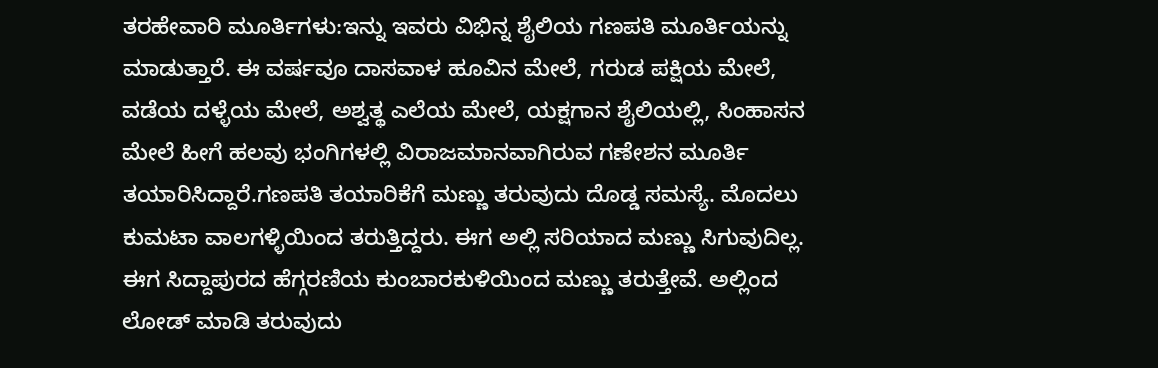ತರಹೇವಾರಿ ಮೂರ್ತಿಗಳು:ಇನ್ನು ಇವರು ವಿಭಿನ್ನ ಶೈಲಿಯ ಗಣಪತಿ ಮೂರ್ತಿಯನ್ನು ಮಾಡುತ್ತಾರೆ. ಈ ವರ್ಷವೂ ದಾಸವಾಳ ಹೂವಿನ ಮೇಲೆ, ಗರುಡ ಪಕ್ಷಿಯ ಮೇಲೆ, ವಡೆಯ ದಳ್ಳೆಯ ಮೇಲೆ, ಅಶ್ವತ್ಥ ಎಲೆಯ ಮೇಲೆ, ಯಕ್ಷಗಾನ ಶೈಲಿಯಲ್ಲಿ, ಸಿಂಹಾಸನ ಮೇಲೆ ಹೀಗೆ ಹಲವು ಭಂಗಿಗಳಲ್ಲಿ ವಿರಾಜಮಾನವಾಗಿರುವ ಗಣೇಶನ ಮೂರ್ತಿ ತಯಾರಿಸಿದ್ದಾರೆ.ಗಣಪತಿ ತಯಾರಿಕೆಗೆ ಮಣ್ಣು ತರುವುದು ದೊಡ್ಡ ಸಮಸ್ಯೆ. ಮೊದಲು ಕುಮಟಾ ವಾಲಗಳ್ಳಿಯಿಂದ ತರುತ್ತಿದ್ದರು. ಈಗ ಅಲ್ಲಿ ಸರಿಯಾದ ಮಣ್ಣು ಸಿಗುವುದಿಲ್ಲ. ಈಗ ಸಿದ್ದಾಪುರದ ಹೆಗ್ಗರಣಿಯ ಕುಂಬಾರಕುಳಿಯಿಂದ ಮಣ್ಣು ತರುತ್ತೇವೆ. ಅಲ್ಲಿಂದ ಲೋಡ್ ಮಾಡಿ ತರುವುದು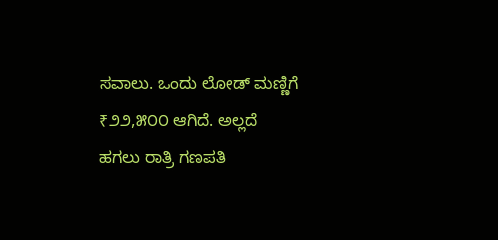ಸವಾಲು. ಒಂದು ಲೋಡ್ ಮಣ್ಣಿಗೆ ₹೨೨,೫೦೦ ಆಗಿದೆ. ಅಲ್ಲದೆ ಹಗಲು ರಾತ್ರಿ ಗಣಪತಿ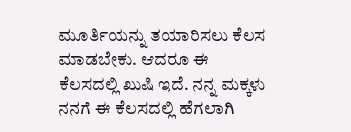ಮೂರ್ತಿಯನ್ನು ತಯಾರಿಸಲು ಕೆಲಸ ಮಾಡಬೇಕು. ಆದರೂ ಈ ಕೆಲಸದಲ್ಲಿ ಖುಷಿ ಇದೆ. ನನ್ನ ಮಕ್ಕಳು ನನಗೆ ಈ ಕೆಲಸದಲ್ಲಿ ಹೆಗಲಾಗಿ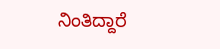ನಿಂತಿದ್ದಾರೆ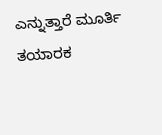ಎನ್ನುತ್ತಾರೆ ಮೂರ್ತಿ ತಯಾರಕ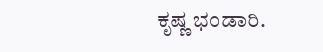ಕೃಷ್ಣ ಭಂಡಾರಿ.